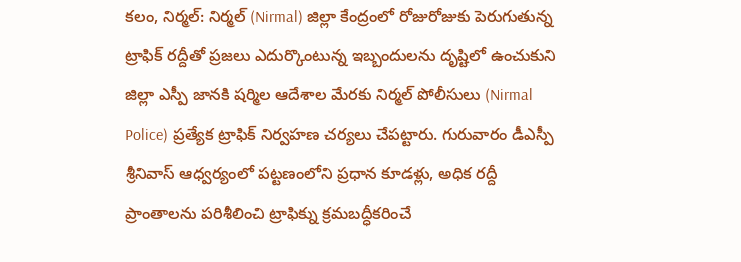కలం, నిర్మల్: నిర్మల్ (Nirmal) జిల్లా కేంద్రంలో రోజురోజుకు పెరుగుతున్న ట్రాఫిక్ రద్దీతో ప్రజలు ఎదుర్కొంటున్న ఇబ్బందులను దృష్టిలో ఉంచుకుని జిల్లా ఎస్పీ జానకి షర్మిల ఆదేశాల మేరకు నిర్మల్ పోలీసులు (Nirmal Police) ప్రత్యేక ట్రాఫిక్ నిర్వహణ చర్యలు చేపట్టారు. గురువారం డీఎస్పీ శ్రీనివాస్ ఆధ్వర్యంలో పట్టణంలోని ప్రధాన కూడళ్లు, అధిక రద్దీ ప్రాంతాలను పరిశీలించి ట్రాఫిక్ను క్రమబద్ధీకరించే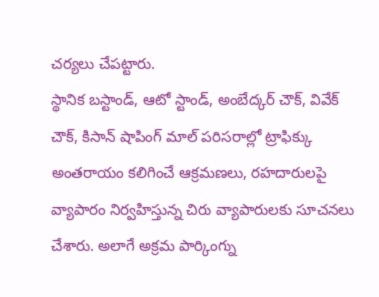చర్యలు చేపట్టారు.
స్థానిక బస్టాండ్, ఆటో స్టాండ్, అంబేద్కర్ చౌక్, వివేక్ చౌక్, కిసాన్ షాపింగ్ మాల్ పరిసరాల్లో ట్రాఫిక్కు అంతరాయం కలిగించే ఆక్రమణలు, రహదారులపై వ్యాపారం నిర్వహిస్తున్న చిరు వ్యాపారులకు సూచనలు చేశారు. అలాగే అక్రమ పార్కింగ్ను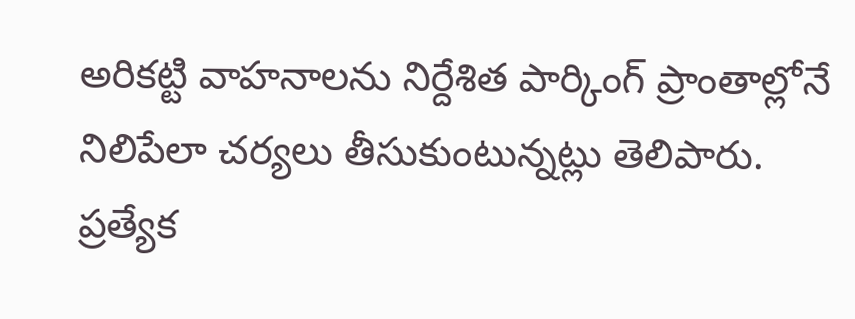అరికట్టి వాహనాలను నిర్దేశిత పార్కింగ్ ప్రాంతాల్లోనే నిలిపేలా చర్యలు తీసుకుంటున్నట్లు తెలిపారు. ప్రత్యేక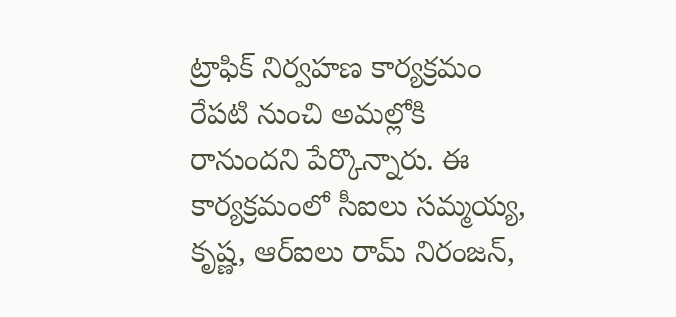ట్రాఫిక్ నిర్వహణ కార్యక్రమం రేపటి నుంచి అమల్లోకి రానుందని పేర్కొన్నారు. ఈ కార్యక్రమంలో సీఐలు సమ్మయ్య, కృష్ణ, ఆర్ఐలు రామ్ నిరంజన్,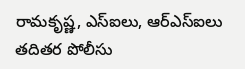రామకృష్ణ, ఎస్ఐలు, ఆర్ఎస్ఐలు తదితర పోలీసు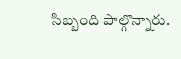సిబ్బంది పాల్గొన్నారు.